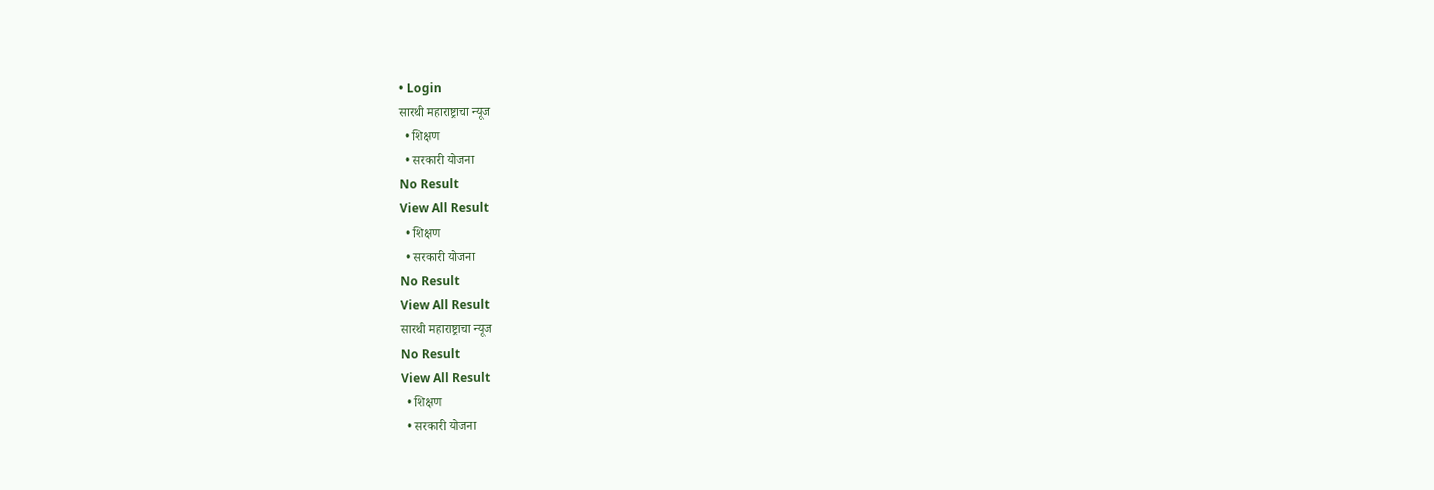• Login
सारथी महाराष्ट्राचा न्यूज
  • शिक्षण
  • सरकारी योजना
No Result
View All Result
  • शिक्षण
  • सरकारी योजना
No Result
View All Result
सारथी महाराष्ट्राचा न्यूज
No Result
View All Result
  • शिक्षण
  • सरकारी योजना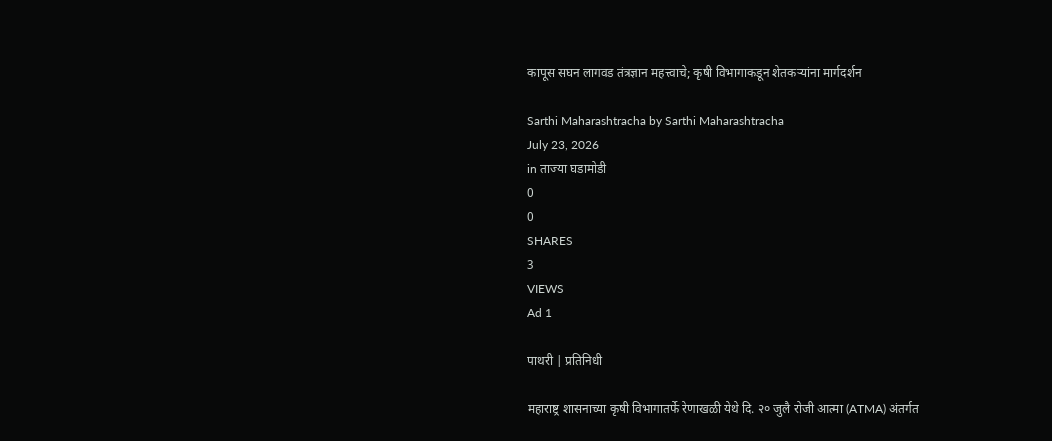कापूस सघन लागवड तंत्रज्ञान महत्त्वाचे; कृषी विभागाकडून शेतकऱ्यांना मार्गदर्शन

Sarthi Maharashtracha by Sarthi Maharashtracha
July 23, 2026
in ताज्या घडामोडी
0
0
SHARES
3
VIEWS
Ad 1

पाथरी | प्रतिनिधी

महाराष्ट्र शासनाच्या कृषी विभागातर्फे रेणाखळी येथे दि. २० जुलै रोजी आत्मा (ATMA) अंतर्गत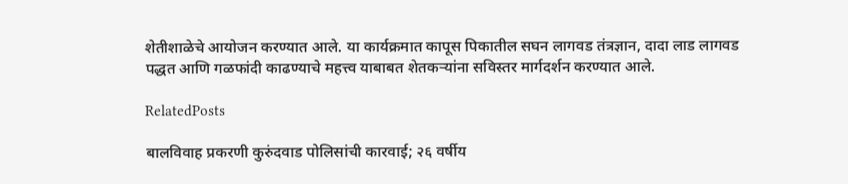शेतीशाळेचे आयोजन करण्यात आले. या कार्यक्रमात कापूस पिकातील सघन लागवड तंत्रज्ञान, दादा लाड लागवड पद्धत आणि गळफांदी काढण्याचे महत्त्व याबाबत शेतकऱ्यांना सविस्तर मार्गदर्शन करण्यात आले.

RelatedPosts

बालविवाह प्रकरणी कुरुंदवाड पोलिसांची कारवाई; २६ वर्षीय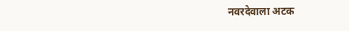नवरदेवाला अटक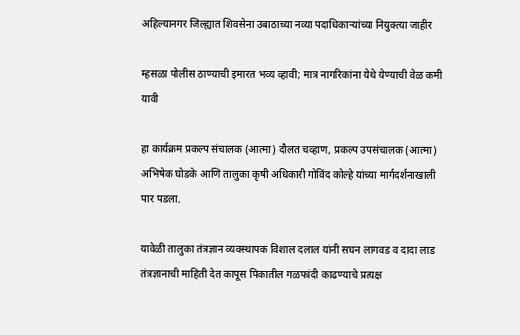अहिल्यानगर जिल्ह्यात शिवसेना उबाठाच्या नव्या पदाधिकाऱ्यांच्या नियुक्त्या जाहीर

म्हसळा पोलीस ठाण्याची इमारत भव्य व्हावी; मात्र नागरिकांना येथे येण्याची वेळ कमी यावी

हा कार्यक्रम प्रकल्प संचालक (आत्मा) दौलत चव्हाण, प्रकल्प उपसंचालक (आत्मा) अभिषेक घोडके आणि तालुका कृषी अधिकारी गोविंद कोल्हे यांच्या मार्गदर्शनाखाली पार पडला.

यावेळी तालुका तंत्रज्ञान व्यवस्थापक विशाल दलाल यांनी सघन लागवड व दादा लाड तंत्रज्ञानाची माहिती देत कापूस पिकातील गळफांदी काढण्याचे प्रत्यक्ष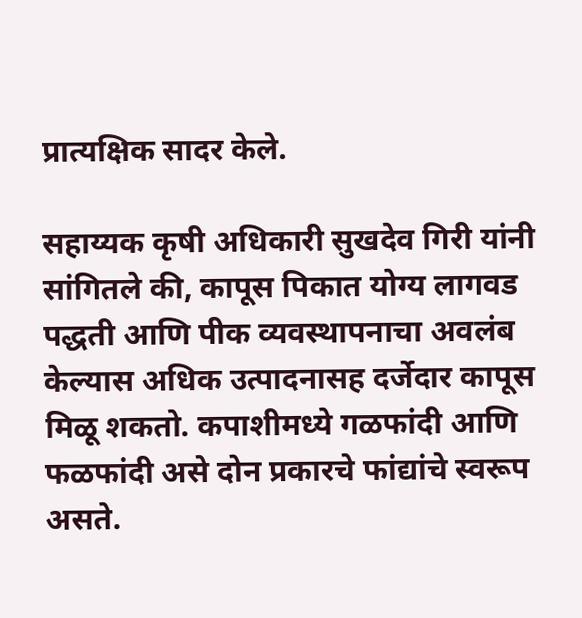प्रात्यक्षिक सादर केले.

सहाय्यक कृषी अधिकारी सुखदेव गिरी यांनी सांगितले की, कापूस पिकात योग्य लागवड पद्धती आणि पीक व्यवस्थापनाचा अवलंब केल्यास अधिक उत्पादनासह दर्जेदार कापूस मिळू शकतो. कपाशीमध्ये गळफांदी आणि फळफांदी असे दोन प्रकारचे फांद्यांचे स्वरूप असते.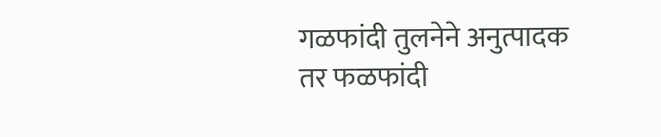गळफांदी तुलनेने अनुत्पादक तर फळफांदी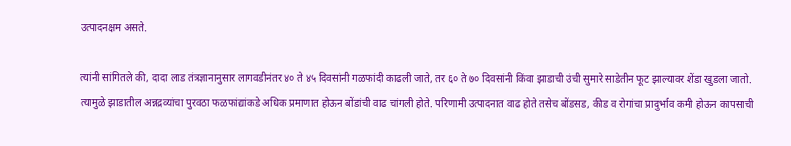उत्पादनक्षम असते.

त्यांनी सांगितले की, दादा लाड तंत्रज्ञानानुसार लागवडीनंतर ४० ते ४५ दिवसांनी गळफांदी काढली जाते, तर ६० ते ७० दिवसांनी किंवा झाडाची उंची सुमारे साडेतीन फूट झाल्यावर शेंडा खुडला जातो. त्यामुळे झाडातील अन्नद्रव्यांचा पुरवठा फळफांद्यांकडे अधिक प्रमाणात होऊन बोंडांची वाढ चांगली होते. परिणामी उत्पादनात वाढ होते तसेच बोंडसड, कीड व रोगांचा प्रादुर्भाव कमी होऊन कापसाची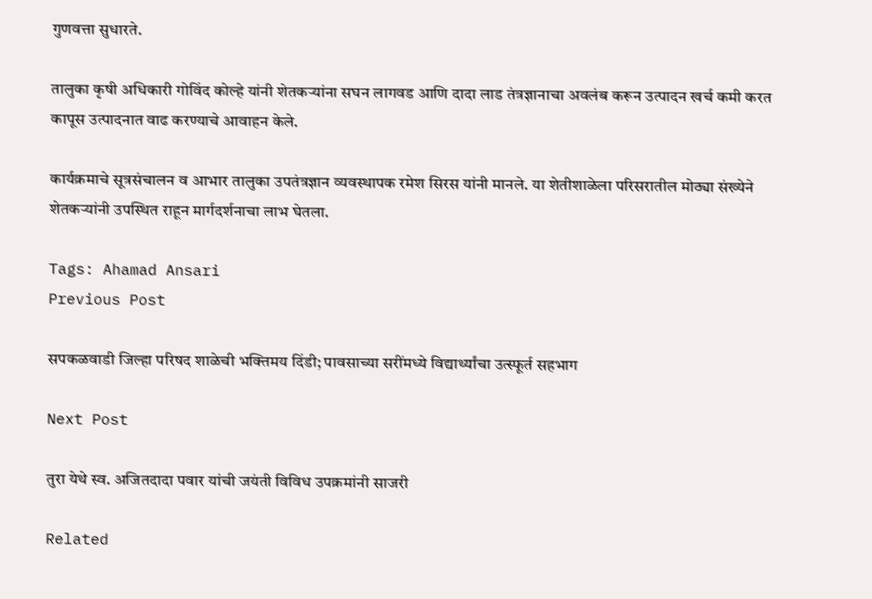गुणवत्ता सुधारते.

तालुका कृषी अधिकारी गोविंद कोल्हे यांनी शेतकऱ्यांना सघन लागवड आणि दादा लाड तंत्रज्ञानाचा अवलंब करून उत्पादन खर्च कमी करत कापूस उत्पादनात वाढ करण्याचे आवाहन केले.

कार्यक्रमाचे सूत्रसंचालन व आभार तालुका उपतंत्रज्ञान व्यवस्थापक रमेश सिरस यांनी मानले. या शेतीशाळेला परिसरातील मोठ्या संख्येने शेतकऱ्यांनी उपस्थित राहून मार्गदर्शनाचा लाभ घेतला.

Tags: Ahamad Ansari
Previous Post

सपकळवाडी जिल्हा परिषद शाळेची भक्तिमय दिंडी; पावसाच्या सरींमध्ये विद्यार्थ्यांचा उत्स्फूर्त सहभाग

Next Post

तुरा येथे स्व. अजितदादा पवार यांची जयंती विविध उपक्रमांनी साजरी

Related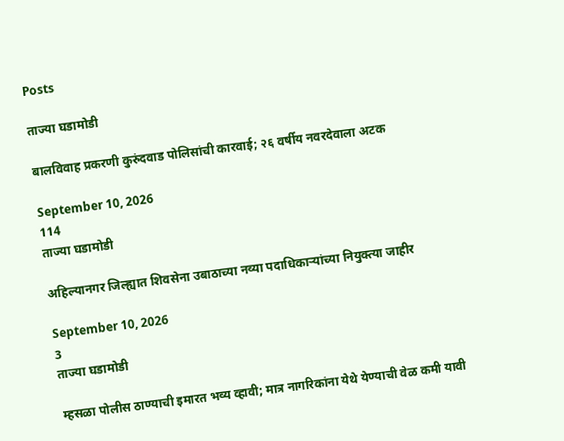Posts

ताज्या घडामोडी

बालविवाह प्रकरणी कुरुंदवाड पोलिसांची कारवाई; २६ वर्षीय नवरदेवाला अटक

September 10, 2026
114
ताज्या घडामोडी

अहिल्यानगर जिल्ह्यात शिवसेना उबाठाच्या नव्या पदाधिकाऱ्यांच्या नियुक्त्या जाहीर

September 10, 2026
3
ताज्या घडामोडी

म्हसळा पोलीस ठाण्याची इमारत भव्य व्हावी; मात्र नागरिकांना येथे येण्याची वेळ कमी यावी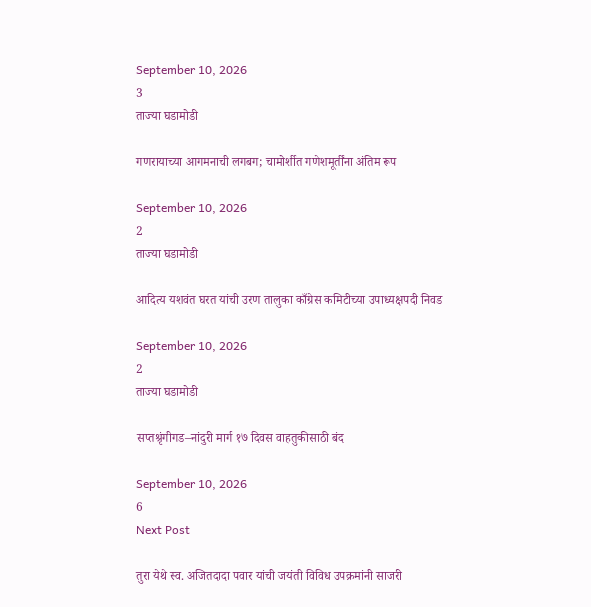September 10, 2026
3
ताज्या घडामोडी

गणरायाच्या आगमनाची लगबग; चामोर्शीत गणेशमूर्तींना अंतिम रूप

September 10, 2026
2
ताज्या घडामोडी

आदित्य यशवंत घरत यांची उरण तालुका काँग्रेस कमिटीच्या उपाध्यक्षपदी निवड

September 10, 2026
2
ताज्या घडामोडी

सप्तश्रृंगीगड–नांदुरी मार्ग १७ दिवस वाहतुकीसाठी बंद

September 10, 2026
6
Next Post

तुरा येथे स्व. अजितदादा पवार यांची जयंती विविध उपक्रमांनी साजरी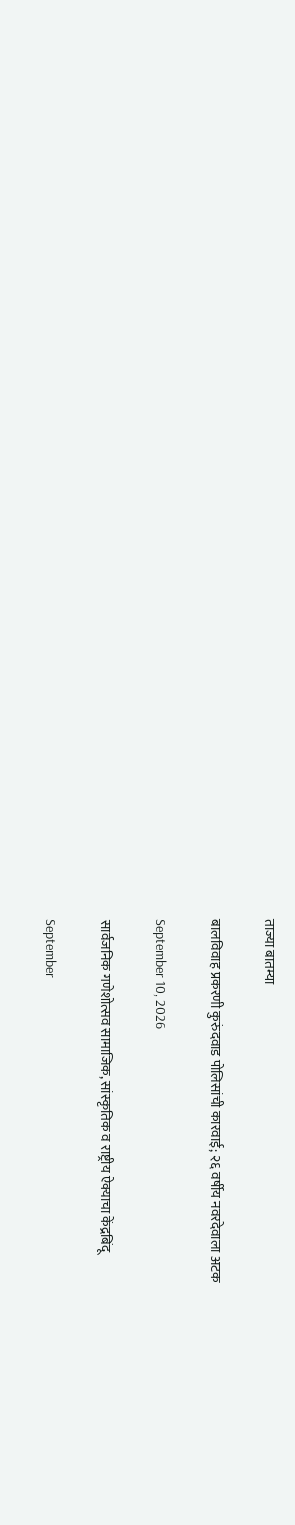ताज्या बातम्या

बालविवाह प्रकरणी कुरुंदवाड पोलिसांची कारवाई; २६ वर्षीय नवरदेवाला अटक

September 10, 2026

सार्वजनिक गणेशोत्सव सामाजिक, सांस्कृतिक व राष्ट्रीय ऐक्याचा केंद्रबिंदू

September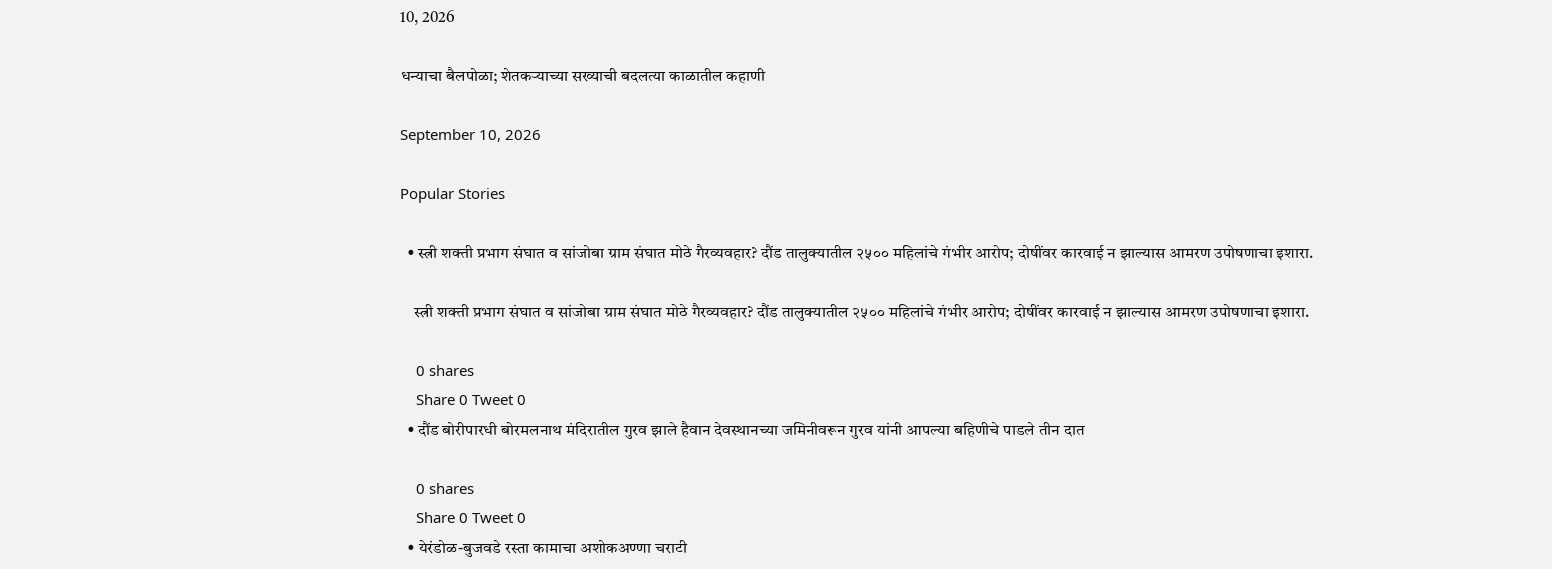10, 2026

धन्याचा बैलपोळा; शेतकऱ्याच्या सख्याची बदलत्या काळातील कहाणी

September 10, 2026

Popular Stories

  • स्त्री शक्ती प्रभाग संघात व सांजोबा ग्राम संघात मोठे गैरव्यवहार? दौंड तालुक्यातील २५०० महिलांचे गंभीर आरोप; दोषींवर कारवाई न झाल्यास आमरण उपोषणाचा इशारा.

    स्त्री शक्ती प्रभाग संघात व सांजोबा ग्राम संघात मोठे गैरव्यवहार? दौंड तालुक्यातील २५०० महिलांचे गंभीर आरोप; दोषींवर कारवाई न झाल्यास आमरण उपोषणाचा इशारा.

    0 shares
    Share 0 Tweet 0
  • दौंड बोरीपारधी बोरमलनाथ मंदिरातील गुरव झाले हैवान देवस्थानच्या जमिनीवरून गुरव यांनी आपल्या बहिणीचे पाडले तीन दात

    0 shares
    Share 0 Tweet 0
  • येरंडोळ-बुजवडे रस्ता कामाचा अशोकअण्णा चराटी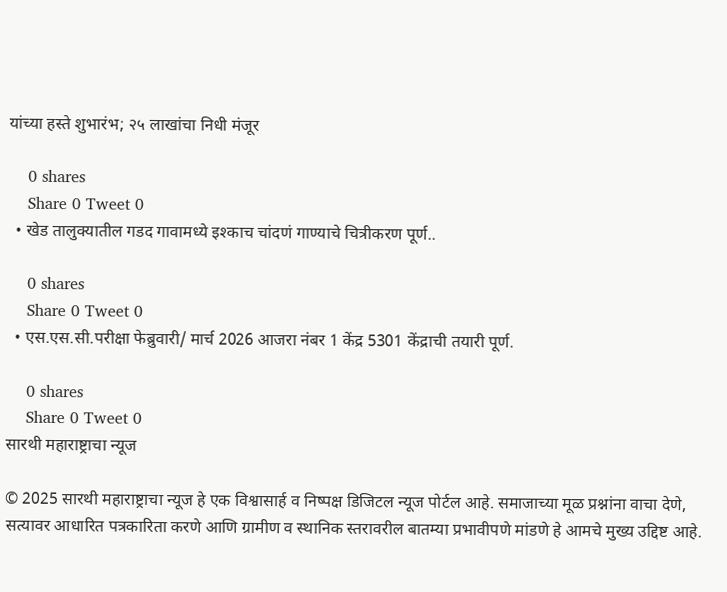यांच्या हस्ते शुभारंभ; २५ लाखांचा निधी मंजूर

    0 shares
    Share 0 Tweet 0
  • खेड तालुक्यातील गडद गावामध्ये इश्काच चांदणं गाण्याचे चित्रीकरण पूर्ण..

    0 shares
    Share 0 Tweet 0
  • एस.एस.सी.परीक्षा फेब्रुवारी/ मार्च 2026 आजरा नंबर 1 केंद्र 5301 केंद्राची तयारी पूर्ण.

    0 shares
    Share 0 Tweet 0
सारथी महाराष्ट्राचा न्यूज

© 2025 सारथी महाराष्ट्राचा न्यूज हे एक विश्वासार्ह व निष्पक्ष डिजिटल न्यूज पोर्टल आहे. समाजाच्या मूळ प्रश्नांना वाचा देणे, सत्यावर आधारित पत्रकारिता करणे आणि ग्रामीण व स्थानिक स्तरावरील बातम्या प्रभावीपणे मांडणे हे आमचे मुख्य उद्दिष्ट आहे.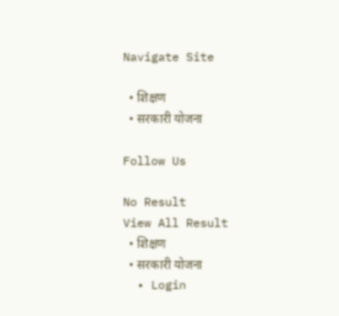Navigate Site

  • शिक्षण
  • सरकारी योजना

Follow Us

No Result
View All Result
  • शिक्षण
  • सरकारी योजना
  • Login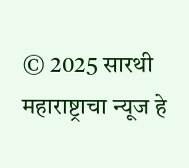© 2025 सारथी महाराष्ट्राचा न्यूज हे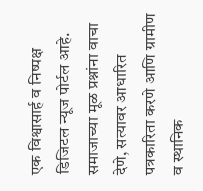एक विश्वासार्ह व निष्पक्ष डिजिटल न्यूज पोर्टल आहे. समाजाच्या मूळ प्रश्नांना वाचा देणे, सत्यावर आधारित पत्रकारिता करणे आणि ग्रामीण व स्थानिक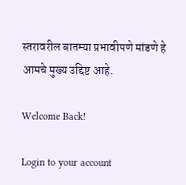स्तरावरील बातम्या प्रभावीपणे मांडणे हे आमचे मुख्य उद्दिष्ट आहे.

Welcome Back!

Login to your account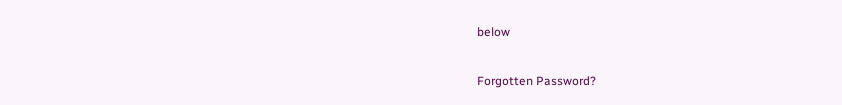below

Forgotten Password?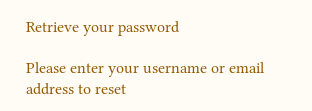Retrieve your password

Please enter your username or email address to reset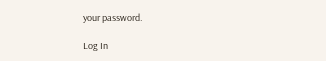your password.

Log In